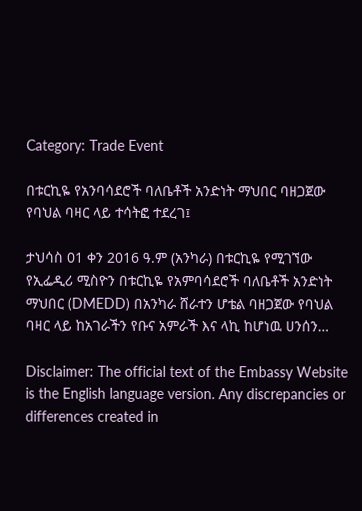Category: Trade Event

በቱርኪዬ የአንባሳደሮች ባለቤቶች አንድነት ማህበር ባዘጋጀው የባህል ባዛር ላይ ተሳትፎ ተደረገ፤

ታህሳስ 01 ቀን 2016 ዓ.ም (አንካራ) በቱርኪዬ የሚገኘው የኢፌዲሪ ሚስዮን በቱርኪዬ የአምባሳደሮች ባለቤቶች አንድነት ማህበር (DMEDD) በአንካራ ሸራተን ሆቴል ባዘጋጀው የባህል ባዛር ላይ ከአገራችን የቡና አምራች እና ላኪ ከሆነዉ ሀንሰን…

Disclaimer: The official text of the Embassy Website is the English language version. Any discrepancies or differences created in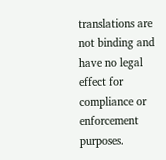translations are not binding and have no legal effect for compliance or enforcement purposes.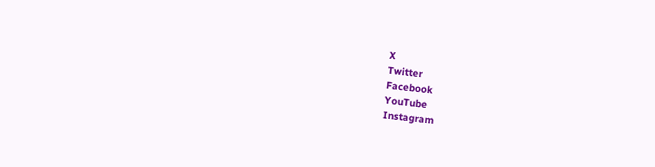X
Twitter
Facebook
YouTube
Instagram